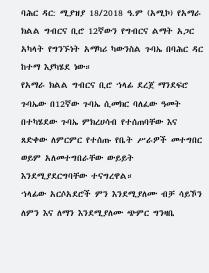ባሕር ዳር: ሚያዝያ 18/2018 ዓ.ም (አሚኮ) የአማራ ክልል ግብርና ቢሮ 12ኛውን የግብርና ልማት አጋር አካላት የግንኙነት አማካሪ ካውንስል ጉባኤ በባሕር ዳር ከተማ እያካሄደ ነው።
የአማራ ክልል ግብርና ቢሮ ኀላፊ ደረጀ ማንደፍሮ ጉባኤው በ12ኛው ጉባኤ ሲመክር ባለፈው ዓመት በተካሄደው ጉባኤ ምክረሀሳብ የተሰጠባቸው እና ጸድቀው ለምርምር የተሰጡ የቤት ሥራዎች መተግበር ወይም አለመተግበራቸው ውይይት እንደሚያደርግባቸው ተናግረዋል።
ኀላፊው አርሶአደሮች ምን እንደሚያለሙ ብቻ ሳይኾን ለምን እና ለማን እንደሚያለሙ ጭምር ግንዛቤ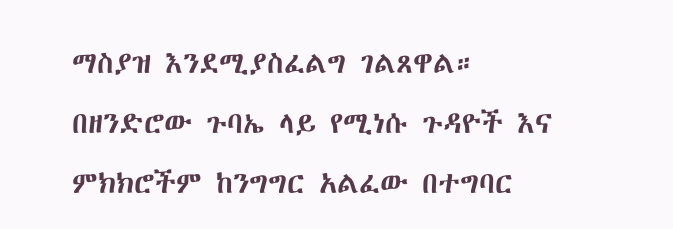ማስያዝ እንደሚያስፈልግ ገልጸዋል።
በዘንድሮው ጉባኤ ላይ የሚነሱ ጉዳዮች እና ምክክሮችም ከንግግር አልፈው በተግባር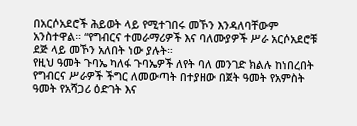በአርሶአደሮች ሕይወት ላይ የሚተገበሩ መኾን እንዳለባቸውም አንስተዋል። “የግብርና ተመራማሪዎች እና ባለሙያዎች ሥራ አርሶአደሮቹ ደጅ ላይ መኾን አለበት ነው ያሉት።
የዚህ ዓመት ጉባኤ ካለፋ ጉባኤዎች ለየት ባለ መንገድ ክልሉ ከነበረበት የግብርና ሥራዎች ችግር ለመውጣት በተያዘው በጀት ዓመት የአምስት ዓመት የአሻጋሪ ዕድገት እና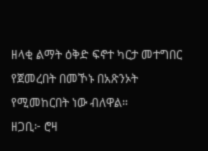ዘላቂ ልማት ዕቅድ ፍኖተ ካርታ መተግበር የጀመረበት በመኾኑ በአጽንኦት የሚመከርበት ነው ብለዋል።
ዘጋቢ፦ ሮዛ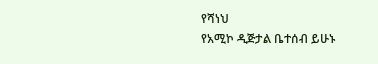የሻነህ
የአሚኮ ዲጅታል ቤተሰብ ይሁኑ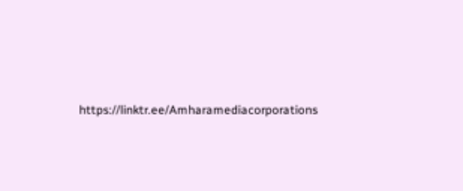https://linktr.ee/Amharamediacorporations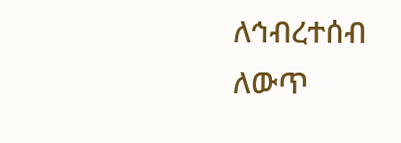ለኅብረተሰብ ለውጥ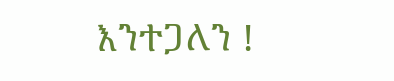እንተጋለን !